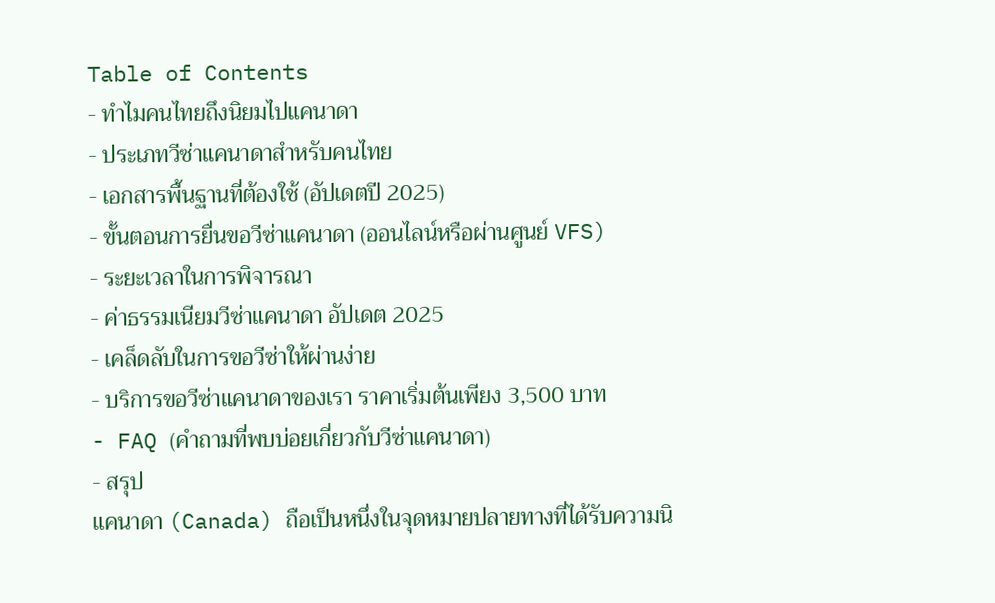Table of Contents
- ทำไมคนไทยถึงนิยมไปแคนาดา
- ประเภทวีซ่าแคนาดาสำหรับคนไทย
- เอกสารพื้นฐานที่ต้องใช้ (อัปเดตปี 2025)
- ขั้นตอนการยื่นขอวีซ่าแคนาดา (ออนไลน์หรือผ่านศูนย์ VFS)
- ระยะเวลาในการพิจารณา
- ค่าธรรมเนียมวีซ่าแคนาดา อัปเดต 2025
- เคล็ดลับในการขอวีซ่าให้ผ่านง่าย
- บริการขอวีซ่าแคนาดาของเรา ราคาเริ่มต้นเพียง 3,500 บาท
- FAQ (คำถามที่พบบ่อยเกี่ยวกับวีซ่าแคนาดา)
- สรุป
แคนาดา (Canada) ถือเป็นหนึ่งในจุดหมายปลายทางที่ได้รับความนิ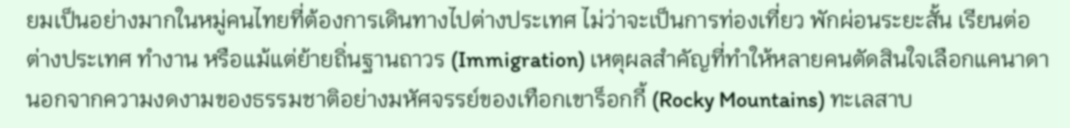ยมเป็นอย่างมากในหมู่คนไทยที่ต้องการเดินทางไปต่างประเทศ ไม่ว่าจะเป็นการท่องเที่ยว พักผ่อนระยะสั้น เรียนต่อต่างประเทศ ทำงาน หรือแม้แต่ย้ายถิ่นฐานถาวร (Immigration) เหตุผลสำคัญที่ทำให้หลายคนตัดสินใจเลือกแคนาดา นอกจากความงดงามของธรรมชาติอย่างมหัศจรรย์ของเทือกเขาร็อกกี้ (Rocky Mountains) ทะเลสาบ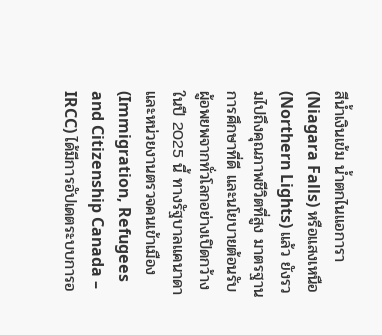สีน้ำเงินเข้ม น้ำตกไนแอการา (Niagara Falls) หรือแสงเหนือ (Northern Lights) แล้ว ยังรวมไปถึงคุณภาพชีวิตที่สูง มาตรฐานการศึกษาที่ดี และนโยบายต้อนรับผู้อพยพจากทั่วโลกอย่างเปิดกว้าง
ในปี 2025 นี้ ทางรัฐบาลแคนาดาและหน่วยงานตรวจคนเข้าเมือง (Immigration, Refugees and Citizenship Canada – IRCC) ได้มีการอัปเดตระบบการอ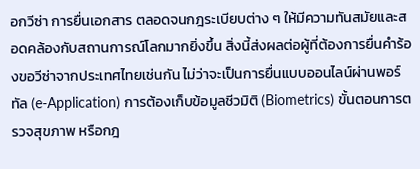อกวีซ่า การยื่นเอกสาร ตลอดจนกฎระเบียบต่าง ๆ ให้มีความทันสมัยและสอดคล้องกับสถานการณ์โลกมากยิ่งขึ้น สิ่งนี้ส่งผลต่อผู้ที่ต้องการยื่นคำร้องขอวีซ่าจากประเทศไทยเช่นกัน ไม่ว่าจะเป็นการยื่นแบบออนไลน์ผ่านพอร์ทัล (e-Application) การต้องเก็บข้อมูลชีวมิติ (Biometrics) ขั้นตอนการตรวจสุขภาพ หรือกฎ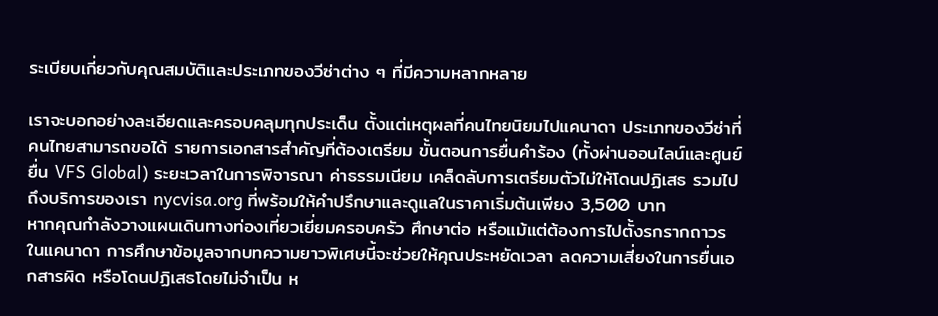ระเบียบเกี่ยวกับคุณสมบัติและประเภทของวีซ่าต่าง ๆ ที่มีความหลากหลาย

เราจะบอกอย่างละเอียดและครอบคลุมทุกประเด็น ตั้งแต่เหตุผลที่คนไทยนิยมไปแคนาดา ประเภทของวีซ่าที่คนไทยสามารถขอได้ รายการเอกสารสำคัญที่ต้องเตรียม ขั้นตอนการยื่นคำร้อง (ทั้งผ่านออนไลน์และศูนย์ยื่น VFS Global) ระยะเวลาในการพิจารณา ค่าธรรมเนียม เคล็ดลับการเตรียมตัวไม่ให้โดนปฏิเสธ รวมไปถึงบริการของเรา nycvisa.org ที่พร้อมให้คำปรึกษาและดูแลในราคาเริ่มต้นเพียง 3,500 บาท
หากคุณกำลังวางแผนเดินทางท่องเที่ยวเยี่ยมครอบครัว ศึกษาต่อ หรือแม้แต่ต้องการไปตั้งรกรากถาวรในแคนาดา การศึกษาข้อมูลจากบทความยาวพิเศษนี้จะช่วยให้คุณประหยัดเวลา ลดความเสี่ยงในการยื่นเอกสารผิด หรือโดนปฏิเสธโดยไม่จำเป็น ห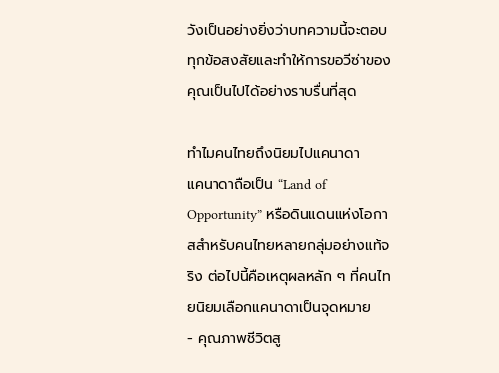วังเป็นอย่างยิ่งว่าบทความนี้จะตอบทุกข้อสงสัยและทำให้การขอวีซ่าของคุณเป็นไปได้อย่างราบรื่นที่สุด

ทำไมคนไทยถึงนิยมไปแคนาดา
แคนาดาถือเป็น “Land of Opportunity” หรือดินแดนแห่งโอกาสสำหรับคนไทยหลายกลุ่มอย่างแท้จริง ต่อไปนี้คือเหตุผลหลัก ๆ ที่คนไทยนิยมเลือกแคนาดาเป็นจุดหมาย
- คุณภาพชีวิตสู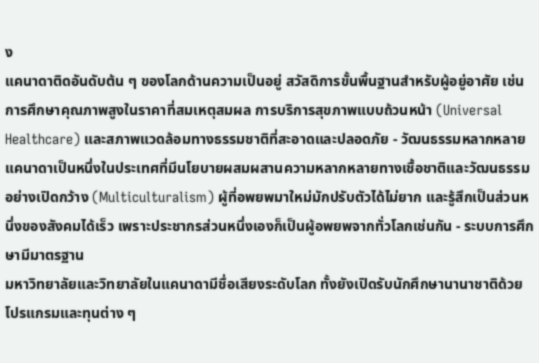ง
แคนาดาติดอันดับต้น ๆ ของโลกด้านความเป็นอยู่ สวัสดิการขั้นพื้นฐานสำหรับผู้อยู่อาศัย เช่น การศึกษาคุณภาพสูงในราคาที่สมเหตุสมผล การบริการสุขภาพแบบถ้วนหน้า (Universal Healthcare) และสภาพแวดล้อมทางธรรมชาติที่สะอาดและปลอดภัย - วัฒนธรรมหลากหลาย
แคนาดาเป็นหนึ่งในประเทศที่มีนโยบายผสมผสานความหลากหลายทางเชื้อชาติและวัฒนธรรมอย่างเปิดกว้าง (Multiculturalism) ผู้ที่อพยพมาใหม่มักปรับตัวได้ไม่ยาก และรู้สึกเป็นส่วนหนึ่งของสังคมได้เร็ว เพราะประชากรส่วนหนึ่งเองก็เป็นผู้อพยพจากทั่วโลกเช่นกัน - ระบบการศึกษามีมาตรฐาน
มหาวิทยาลัยและวิทยาลัยในแคนาดามีชื่อเสียงระดับโลก ทั้งยังเปิดรับนักศึกษานานาชาติด้วยโปรแกรมและทุนต่าง ๆ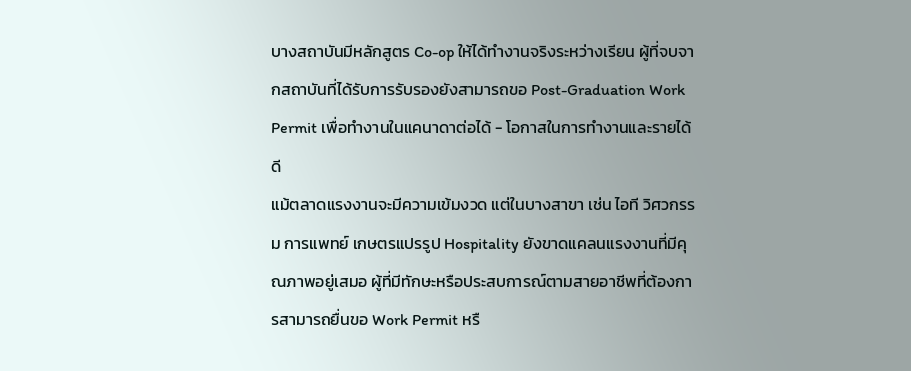บางสถาบันมีหลักสูตร Co-op ให้ได้ทำงานจริงระหว่างเรียน ผู้ที่จบจากสถาบันที่ได้รับการรับรองยังสามารถขอ Post-Graduation Work Permit เพื่อทำงานในแคนาดาต่อได้ - โอกาสในการทำงานและรายได้ดี
แม้ตลาดแรงงานจะมีความเข้มงวด แต่ในบางสาขา เช่น ไอที วิศวกรรม การแพทย์ เกษตรแปรรูป Hospitality ยังขาดแคลนแรงงานที่มีคุณภาพอยู่เสมอ ผู้ที่มีทักษะหรือประสบการณ์ตามสายอาชีพที่ต้องการสามารถยื่นขอ Work Permit หรื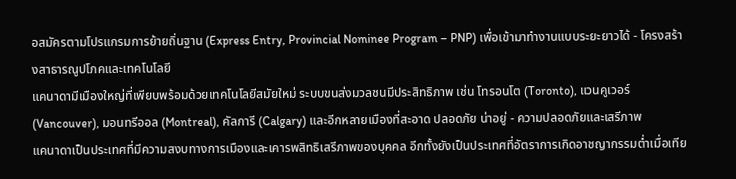อสมัครตามโปรแกรมการย้ายถิ่นฐาน (Express Entry, Provincial Nominee Program – PNP) เพื่อเข้ามาทำงานแบบระยะยาวได้ - โครงสร้างสาธารณูปโภคและเทคโนโลยี
แคนาดามีเมืองใหญ่ที่เพียบพร้อมด้วยเทคโนโลยีสมัยใหม่ ระบบขนส่งมวลชนมีประสิทธิภาพ เช่น โทรอนโต (Toronto), แวนคูเวอร์ (Vancouver), มอนทรีออล (Montreal), คัลการี (Calgary) และอีกหลายเมืองที่สะอาด ปลอดภัย น่าอยู่ - ความปลอดภัยและเสรีภาพ
แคนาดาเป็นประเทศที่มีความสงบทางการเมืองและเคารพสิทธิเสรีภาพของบุคคล อีกทั้งยังเป็นประเทศที่อัตราการเกิดอาชญากรรมต่ำเมื่อเทีย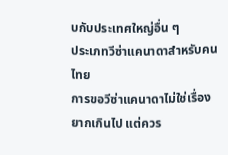บกับประเทศใหญ่อื่น ๆ
ประเภทวีซ่าแคนาดาสำหรับคนไทย
การขอวีซ่าแคนาดาไม่ใช่เรื่องยากเกินไป แต่ควร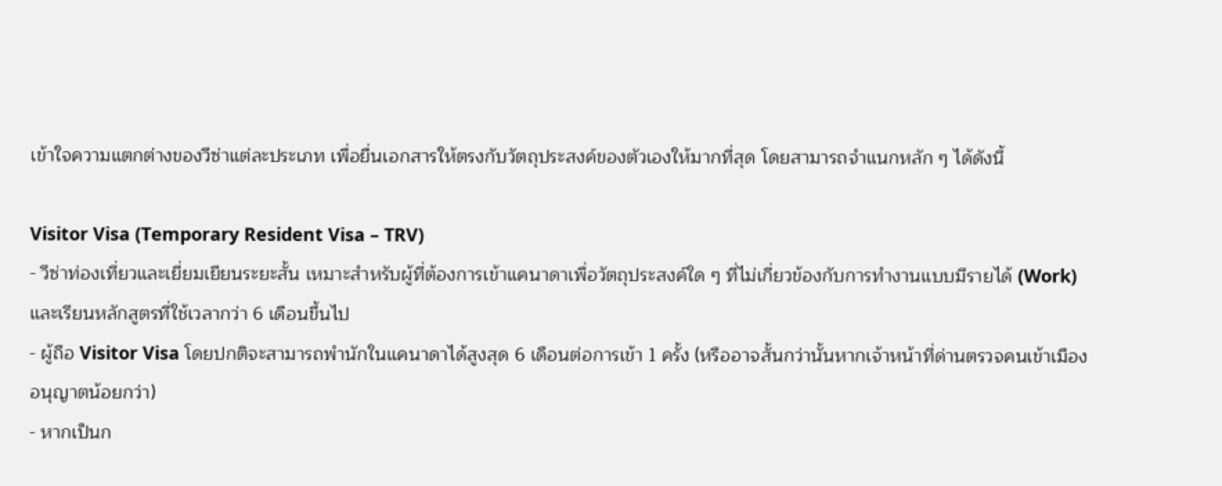เข้าใจความแตกต่างของวีซ่าแต่ละประเภท เพื่อยื่นเอกสารให้ตรงกับวัตถุประสงค์ของตัวเองให้มากที่สุด โดยสามารถจำแนกหลัก ๆ ได้ดังนี้

Visitor Visa (Temporary Resident Visa – TRV)
- วีซ่าท่องเที่ยวและเยี่ยมเยียนระยะสั้น เหมาะสำหรับผู้ที่ต้องการเข้าแคนาดาเพื่อวัตถุประสงค์ใด ๆ ที่ไม่เกี่ยวข้องกับการทำงานแบบมีรายได้ (Work) และเรียนหลักสูตรที่ใช้เวลากว่า 6 เดือนขึ้นไป
- ผู้ถือ Visitor Visa โดยปกติจะสามารถพำนักในแคนาดาได้สูงสุด 6 เดือนต่อการเข้า 1 ครั้ง (หรืออาจสั้นกว่านั้นหากเจ้าหน้าที่ด่านตรวจคนเข้าเมืองอนุญาตน้อยกว่า)
- หากเป็นก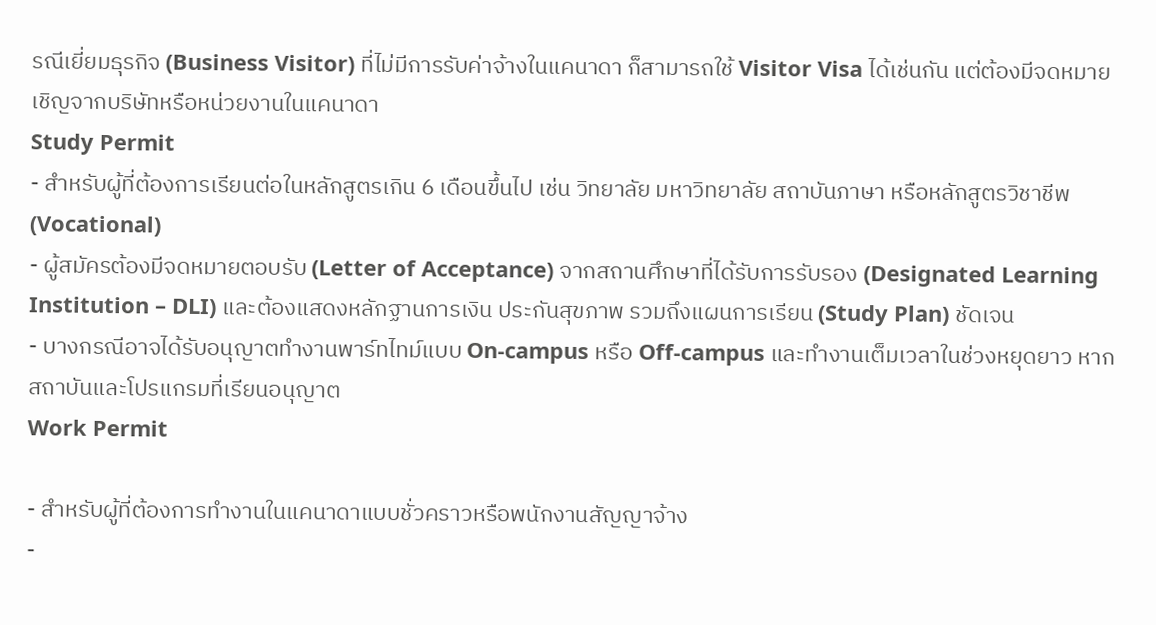รณีเยี่ยมธุรกิจ (Business Visitor) ที่ไม่มีการรับค่าจ้างในแคนาดา ก็สามารถใช้ Visitor Visa ได้เช่นกัน แต่ต้องมีจดหมายเชิญจากบริษัทหรือหน่วยงานในแคนาดา
Study Permit
- สำหรับผู้ที่ต้องการเรียนต่อในหลักสูตรเกิน 6 เดือนขึ้นไป เช่น วิทยาลัย มหาวิทยาลัย สถาบันภาษา หรือหลักสูตรวิชาชีพ (Vocational)
- ผู้สมัครต้องมีจดหมายตอบรับ (Letter of Acceptance) จากสถานศึกษาที่ได้รับการรับรอง (Designated Learning Institution – DLI) และต้องแสดงหลักฐานการเงิน ประกันสุขภาพ รวมถึงแผนการเรียน (Study Plan) ชัดเจน
- บางกรณีอาจได้รับอนุญาตทำงานพาร์ทไทม์แบบ On-campus หรือ Off-campus และทำงานเต็มเวลาในช่วงหยุดยาว หากสถาบันและโปรแกรมที่เรียนอนุญาต
Work Permit

- สำหรับผู้ที่ต้องการทำงานในแคนาดาแบบชั่วคราวหรือพนักงานสัญญาจ้าง
-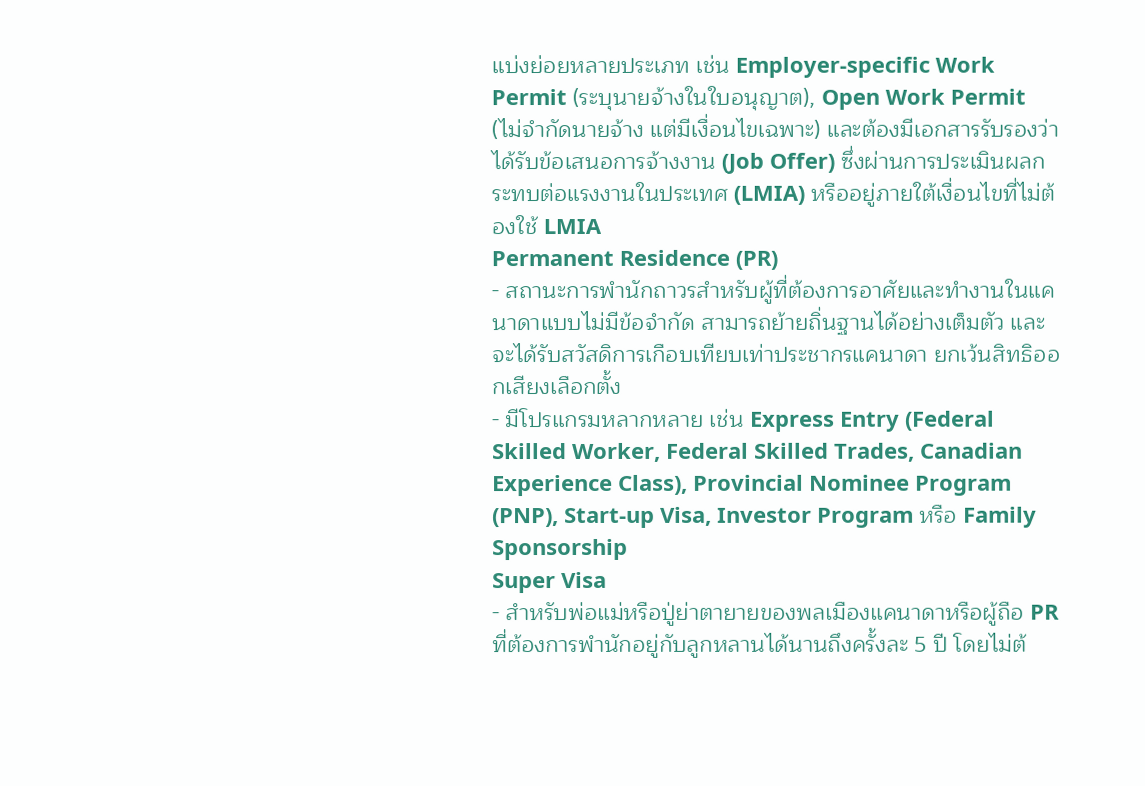แบ่งย่อยหลายประเภท เช่น Employer-specific Work Permit (ระบุนายจ้างในใบอนุญาต), Open Work Permit (ไม่จำกัดนายจ้าง แต่มีเงื่อนไขเฉพาะ) และต้องมีเอกสารรับรองว่าได้รับข้อเสนอการจ้างงาน (Job Offer) ซึ่งผ่านการประเมินผลกระทบต่อแรงงานในประเทศ (LMIA) หรืออยู่ภายใต้เงื่อนไขที่ไม่ต้องใช้ LMIA
Permanent Residence (PR)
- สถานะการพำนักถาวรสำหรับผู้ที่ต้องการอาศัยและทำงานในแคนาดาแบบไม่มีข้อจำกัด สามารถย้ายถิ่นฐานได้อย่างเต็มตัว และจะได้รับสวัสดิการเกือบเทียบเท่าประชากรแคนาดา ยกเว้นสิทธิออกเสียงเลือกตั้ง
- มีโปรแกรมหลากหลาย เช่น Express Entry (Federal Skilled Worker, Federal Skilled Trades, Canadian Experience Class), Provincial Nominee Program (PNP), Start-up Visa, Investor Program หรือ Family Sponsorship
Super Visa
- สำหรับพ่อแม่หรือปู่ย่าตายายของพลเมืองแคนาดาหรือผู้ถือ PR ที่ต้องการพำนักอยู่กับลูกหลานได้นานถึงครั้งละ 5 ปี โดยไม่ต้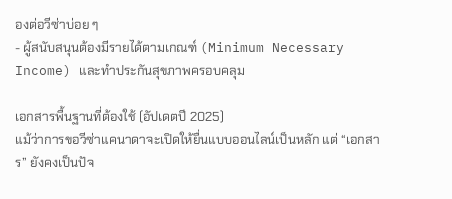องต่อวีซ่าบ่อย ๆ
- ผู้สนับสนุนต้องมีรายได้ตามเกณฑ์ (Minimum Necessary Income) และทำประกันสุขภาพครอบคลุม

เอกสารพื้นฐานที่ต้องใช้ (อัปเดตปี 2025)
แม้ว่าการขอวีซ่าแคนาดาจะเปิดให้ยื่นแบบออนไลน์เป็นหลัก แต่ “เอกสาร” ยังคงเป็นปัจ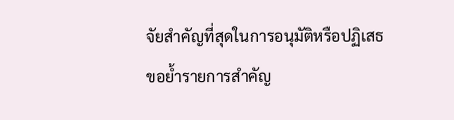จัยสำคัญที่สุดในการอนุมัติหรือปฏิเสธ ขอย้ำรายการสำคัญ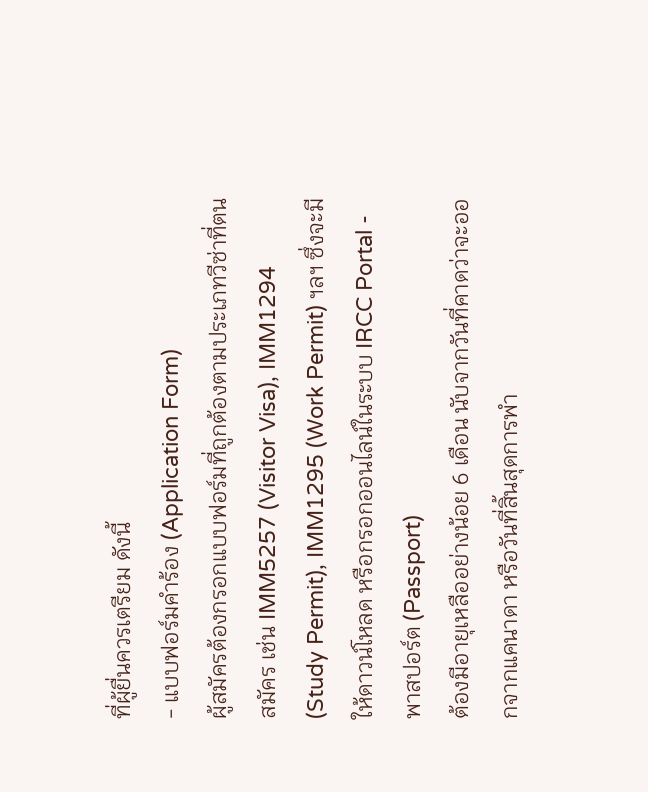ที่ผู้ยื่นควรเตรียม ดังนี้
- แบบฟอร์มคำร้อง (Application Form)
ผู้สมัครต้องกรอกแบบฟอร์มที่ถูกต้องตามประเภทวีซ่าที่ตนสมัคร เช่น IMM5257 (Visitor Visa), IMM1294 (Study Permit), IMM1295 (Work Permit) ฯลฯ ซึ่งจะมีให้ดาวน์โหลด หรือกรอกออนไลน์ในระบบ IRCC Portal - พาสปอร์ต (Passport)
ต้องมีอายุเหลืออย่างน้อย 6 เดือน นับจากวันที่คาดว่าจะออกจากแคนาดา หรือวันที่สิ้นสุดการพำ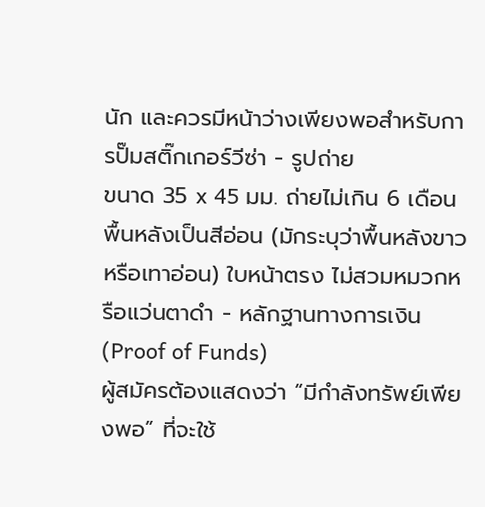นัก และควรมีหน้าว่างเพียงพอสำหรับการปั๊มสติ๊กเกอร์วีซ่า - รูปถ่าย
ขนาด 35 x 45 มม. ถ่ายไม่เกิน 6 เดือน พื้นหลังเป็นสีอ่อน (มักระบุว่าพื้นหลังขาวหรือเทาอ่อน) ใบหน้าตรง ไม่สวมหมวกหรือแว่นตาดำ - หลักฐานทางการเงิน (Proof of Funds)
ผู้สมัครต้องแสดงว่า “มีกำลังทรัพย์เพียงพอ” ที่จะใช้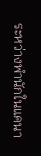ระหว่างพำนักในแคนา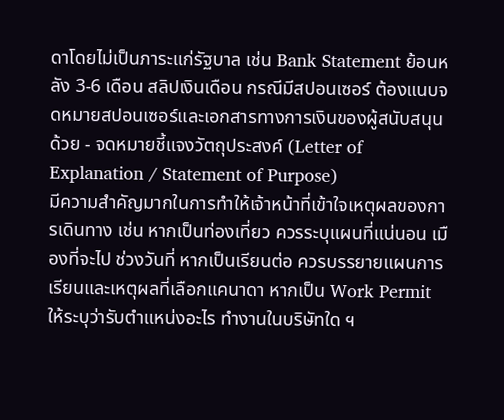ดาโดยไม่เป็นภาระแก่รัฐบาล เช่น Bank Statement ย้อนหลัง 3-6 เดือน สลิปเงินเดือน กรณีมีสปอนเซอร์ ต้องแนบจดหมายสปอนเซอร์และเอกสารทางการเงินของผู้สนับสนุนด้วย - จดหมายชี้แจงวัตถุประสงค์ (Letter of Explanation / Statement of Purpose)
มีความสำคัญมากในการทำให้เจ้าหน้าที่เข้าใจเหตุผลของการเดินทาง เช่น หากเป็นท่องเที่ยว ควรระบุแผนที่แน่นอน เมืองที่จะไป ช่วงวันที่ หากเป็นเรียนต่อ ควรบรรยายแผนการเรียนและเหตุผลที่เลือกแคนาดา หากเป็น Work Permit ให้ระบุว่ารับตำแหน่งอะไร ทำงานในบริษัทใด ฯ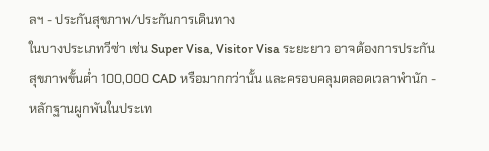ลฯ - ประกันสุขภาพ/ประกันการเดินทาง
ในบางประเภทวีซ่า เช่น Super Visa, Visitor Visa ระยะยาว อาจต้องการประกันสุขภาพขั้นต่ำ 100,000 CAD หรือมากกว่านั้น และครอบคลุมตลอดเวลาพำนัก - หลักฐานผูกพันในประเท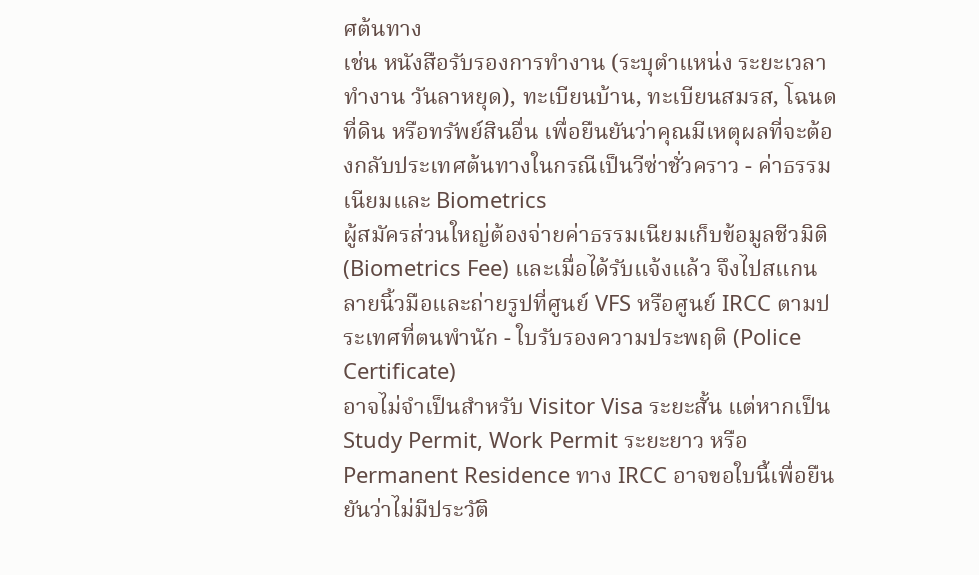ศต้นทาง
เช่น หนังสือรับรองการทำงาน (ระบุตำแหน่ง ระยะเวลาทำงาน วันลาหยุด), ทะเบียนบ้าน, ทะเบียนสมรส, โฉนดที่ดิน หรือทรัพย์สินอื่น เพื่อยืนยันว่าคุณมีเหตุผลที่จะต้องกลับประเทศต้นทางในกรณีเป็นวีซ่าชั่วคราว - ค่าธรรมเนียมและ Biometrics
ผู้สมัครส่วนใหญ่ต้องจ่ายค่าธรรมเนียมเก็บข้อมูลชีวมิติ (Biometrics Fee) และเมื่อได้รับแจ้งแล้ว จึงไปสแกนลายนิ้วมือและถ่ายรูปที่ศูนย์ VFS หรือศูนย์ IRCC ตามประเทศที่ตนพำนัก - ใบรับรองความประพฤติ (Police Certificate)
อาจไม่จำเป็นสำหรับ Visitor Visa ระยะสั้น แต่หากเป็น Study Permit, Work Permit ระยะยาว หรือ Permanent Residence ทาง IRCC อาจขอใบนี้เพื่อยืนยันว่าไม่มีประวัติ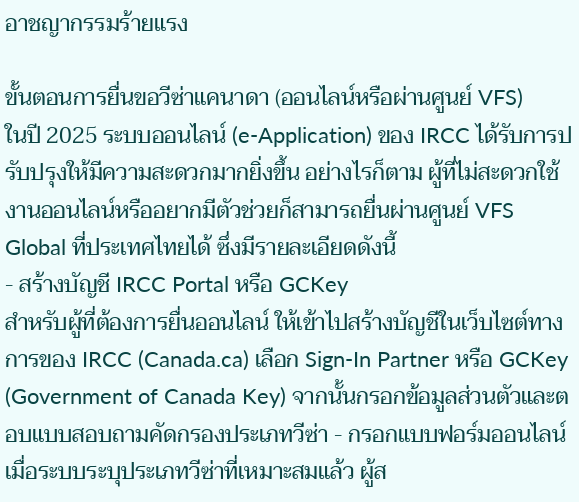อาชญากรรมร้ายแรง

ขั้นตอนการยื่นขอวีซ่าแคนาดา (ออนไลน์หรือผ่านศูนย์ VFS)
ในปี 2025 ระบบออนไลน์ (e-Application) ของ IRCC ได้รับการปรับปรุงให้มีความสะดวกมากยิ่งขึ้น อย่างไรก็ตาม ผู้ที่ไม่สะดวกใช้งานออนไลน์หรืออยากมีตัวช่วยก็สามารถยื่นผ่านศูนย์ VFS Global ที่ประเทศไทยได้ ซึ่งมีรายละเอียดดังนี้
- สร้างบัญชี IRCC Portal หรือ GCKey
สำหรับผู้ที่ต้องการยื่นออนไลน์ ให้เข้าไปสร้างบัญชีในเว็บไซต์ทางการของ IRCC (Canada.ca) เลือก Sign-In Partner หรือ GCKey (Government of Canada Key) จากนั้นกรอกข้อมูลส่วนตัวและตอบแบบสอบถามคัดกรองประเภทวีซ่า - กรอกแบบฟอร์มออนไลน์
เมื่อระบบระบุประเภทวีซ่าที่เหมาะสมแล้ว ผู้ส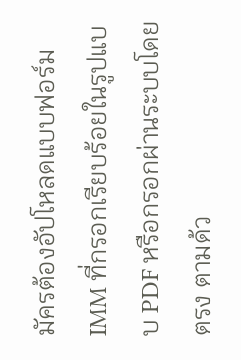มัครต้องอัปโหลดแบบฟอร์ม IMM ที่กรอกเรียบร้อยในรูปแบบ PDF หรือกรอกผ่านระบบโดยตรง ตามด้ว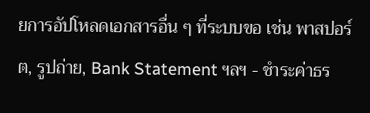ยการอัปโหลดเอกสารอื่น ๆ ที่ระบบขอ เช่น พาสปอร์ต, รูปถ่าย, Bank Statement ฯลฯ - ชำระค่าธร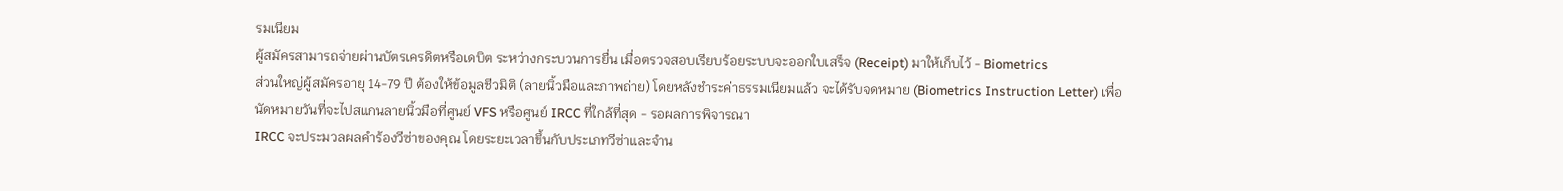รมเนียม
ผู้สมัครสามารถจ่ายผ่านบัตรเครดิตหรือเดบิต ระหว่างกระบวนการยื่น เมื่อตรวจสอบเรียบร้อยระบบจะออกใบเสร็จ (Receipt) มาให้เก็บไว้ - Biometrics
ส่วนใหญ่ผู้สมัครอายุ 14-79 ปี ต้องให้ข้อมูลชีวมิติ (ลายนิ้วมือและภาพถ่าย) โดยหลังชำระค่าธรรมเนียมแล้ว จะได้รับจดหมาย (Biometrics Instruction Letter) เพื่อนัดหมายวันที่จะไปสแกนลายนิ้วมือที่ศูนย์ VFS หรือศูนย์ IRCC ที่ใกล้ที่สุด - รอผลการพิจารณา
IRCC จะประมวลผลคำร้องวีซ่าของคุณ โดยระยะเวลาขึ้นกับประเภทวีซ่าและจำน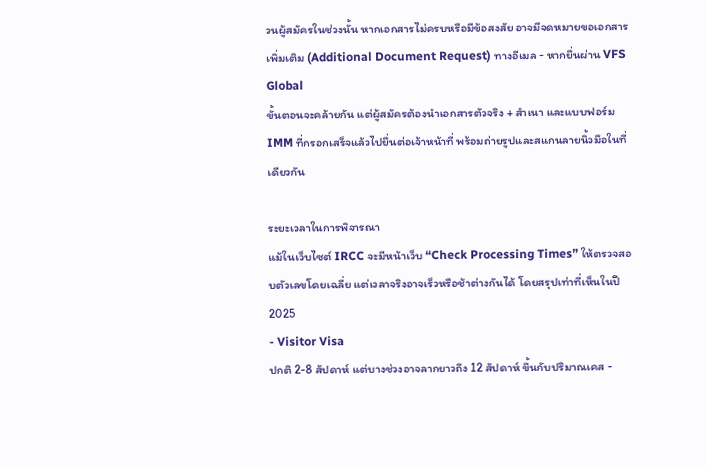วนผู้สมัครในช่วงนั้น หากเอกสารไม่ครบหรือมีข้อสงสัย อาจมีจดหมายขอเอกสารเพิ่มเติม (Additional Document Request) ทางอีเมล - หากยื่นผ่าน VFS Global
ขั้นตอนจะคล้ายกัน แต่ผู้สมัครต้องนำเอกสารตัวจริง + สำเนา และแบบฟอร์ม IMM ที่กรอกเสร็จแล้วไปยื่นต่อเจ้าหน้าที่ พร้อมถ่ายรูปและสแกนลายนิ้วมือในที่เดียวกัน

ระยะเวลาในการพิจารณา
แม้ในเว็บไซต์ IRCC จะมีหน้าเว็บ “Check Processing Times” ให้ตรวจสอบตัวเลขโดยเฉลี่ย แต่เวลาจริงอาจเร็วหรือช้าต่างกันได้ โดยสรุปเท่าที่เห็นในปี 2025
- Visitor Visa
ปกติ 2-8 สัปดาห์ แต่บางช่วงอาจลากยาวถึง 12 สัปดาห์ ขึ้นกับปริมาณเคส -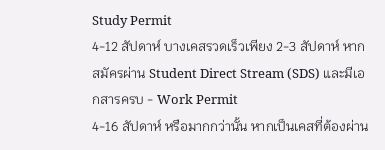Study Permit
4-12 สัปดาห์ บางเคสรวดเร็วเพียง 2-3 สัปดาห์ หากสมัครผ่าน Student Direct Stream (SDS) และมีเอกสารครบ - Work Permit
4-16 สัปดาห์ หรือมากกว่านั้น หากเป็นเคสที่ต้องผ่าน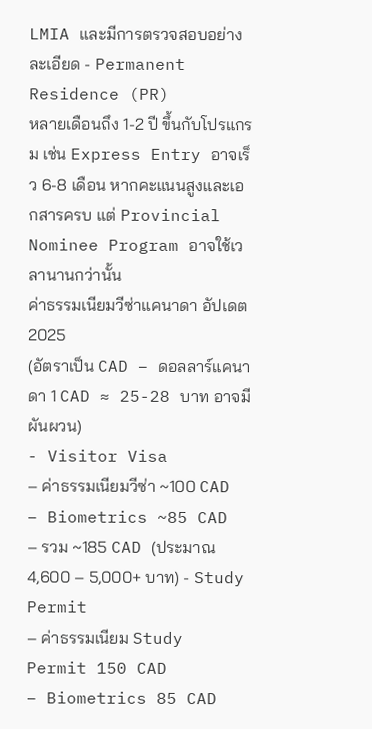LMIA และมีการตรวจสอบอย่างละเอียด - Permanent Residence (PR)
หลายเดือนถึง 1-2 ปี ขึ้นกับโปรแกรม เช่น Express Entry อาจเร็ว 6-8 เดือน หากคะแนนสูงและเอกสารครบ แต่ Provincial Nominee Program อาจใช้เวลานานกว่านั้น
ค่าธรรมเนียมวีซ่าแคนาดา อัปเดต 2025
(อัตราเป็น CAD – ดอลลาร์แคนาดา 1 CAD ≈ 25-28 บาท อาจมีผันผวน)
- Visitor Visa
– ค่าธรรมเนียมวีซ่า ~100 CAD
– Biometrics ~85 CAD
– รวม ~185 CAD (ประมาณ 4,600 – 5,000+ บาท) - Study Permit
– ค่าธรรมเนียม Study Permit 150 CAD
– Biometrics 85 CAD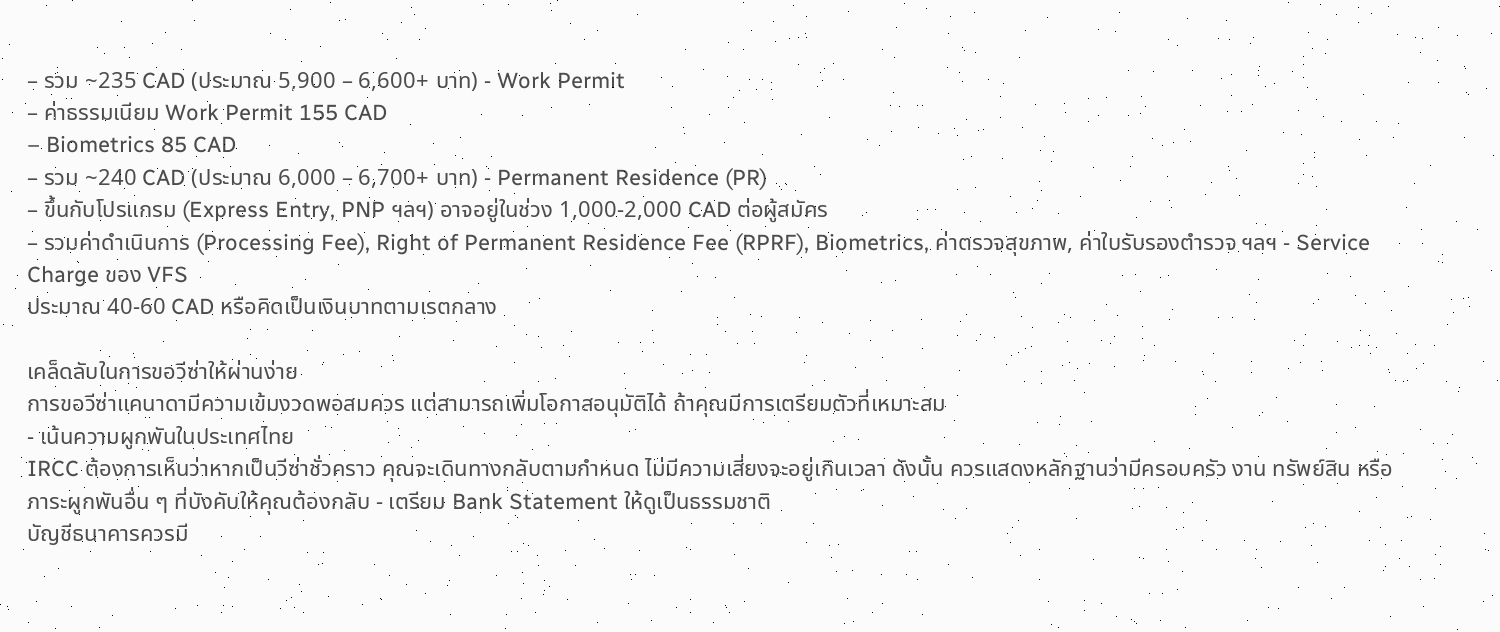– รวม ~235 CAD (ประมาณ 5,900 – 6,600+ บาท) - Work Permit
– ค่าธรรมเนียม Work Permit 155 CAD
– Biometrics 85 CAD
– รวม ~240 CAD (ประมาณ 6,000 – 6,700+ บาท) - Permanent Residence (PR)
– ขึ้นกับโปรแกรม (Express Entry, PNP ฯลฯ) อาจอยู่ในช่วง 1,000-2,000 CAD ต่อผู้สมัคร
– รวมค่าดำเนินการ (Processing Fee), Right of Permanent Residence Fee (RPRF), Biometrics, ค่าตรวจสุขภาพ, ค่าใบรับรองตำรวจ ฯลฯ - Service Charge ของ VFS
ประมาณ 40-60 CAD หรือคิดเป็นเงินบาทตามเรตกลาง

เคล็ดลับในการขอวีซ่าให้ผ่านง่าย
การขอวีซ่าแคนาดามีความเข้มงวดพอสมควร แต่สามารถเพิ่มโอกาสอนุมัติได้ ถ้าคุณมีการเตรียมตัวที่เหมาะสม
- เน้นความผูกพันในประเทศไทย
IRCC ต้องการเห็นว่าหากเป็นวีซ่าชั่วคราว คุณจะเดินทางกลับตามกำหนด ไม่มีความเสี่ยงจะอยู่เกินเวลา ดังนั้น ควรแสดงหลักฐานว่ามีครอบครัว งาน ทรัพย์สิน หรือภาระผูกพันอื่น ๆ ที่บังคับให้คุณต้องกลับ - เตรียม Bank Statement ให้ดูเป็นธรรมชาติ
บัญชีธนาคารควรมี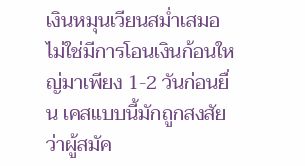เงินหมุนเวียนสม่ำเสมอ ไม่ใช่มีการโอนเงินก้อนใหญ่มาเพียง 1-2 วันก่อนยื่น เคสแบบนี้มักถูกสงสัยว่าผู้สมัค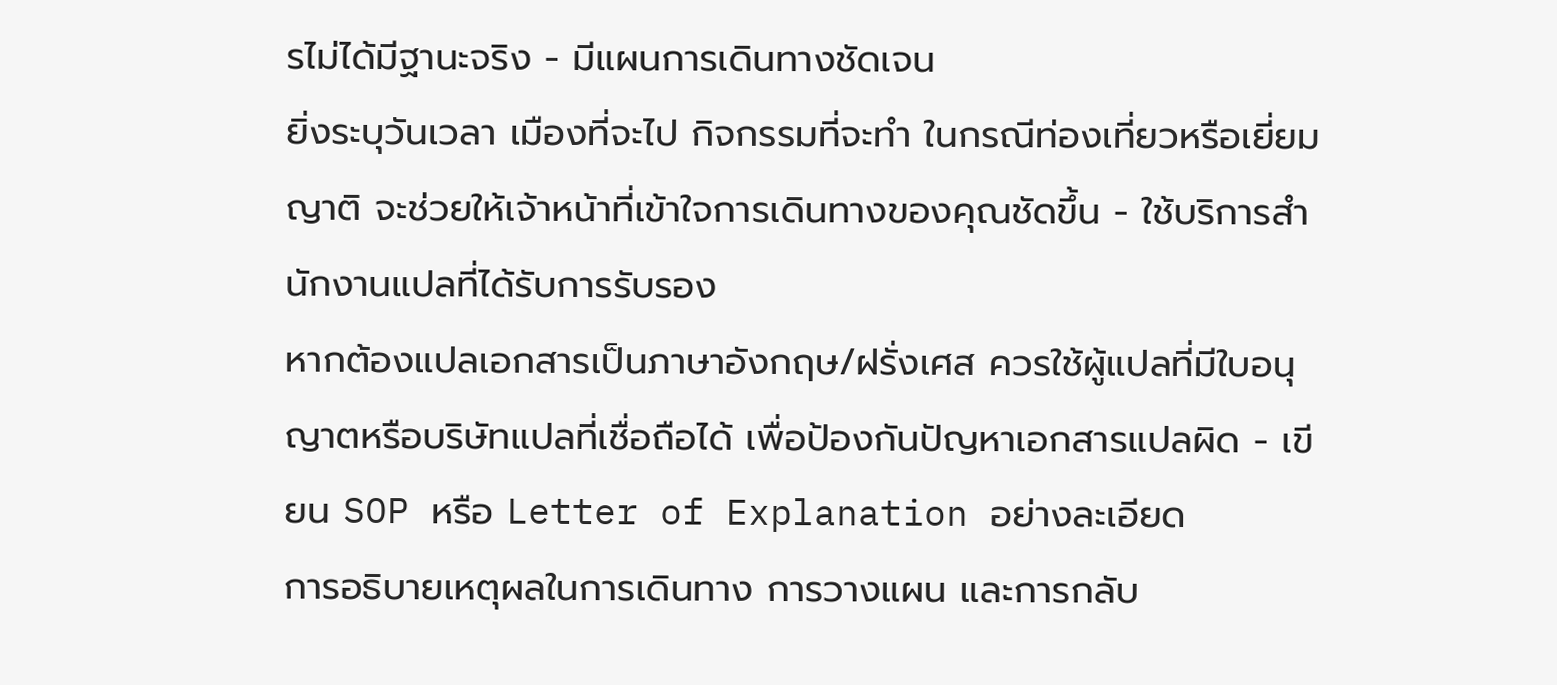รไม่ได้มีฐานะจริง - มีแผนการเดินทางชัดเจน
ยิ่งระบุวันเวลา เมืองที่จะไป กิจกรรมที่จะทำ ในกรณีท่องเที่ยวหรือเยี่ยมญาติ จะช่วยให้เจ้าหน้าที่เข้าใจการเดินทางของคุณชัดขึ้น - ใช้บริการสำนักงานแปลที่ได้รับการรับรอง
หากต้องแปลเอกสารเป็นภาษาอังกฤษ/ฝรั่งเศส ควรใช้ผู้แปลที่มีใบอนุญาตหรือบริษัทแปลที่เชื่อถือได้ เพื่อป้องกันปัญหาเอกสารแปลผิด - เขียน SOP หรือ Letter of Explanation อย่างละเอียด
การอธิบายเหตุผลในการเดินทาง การวางแผน และการกลับ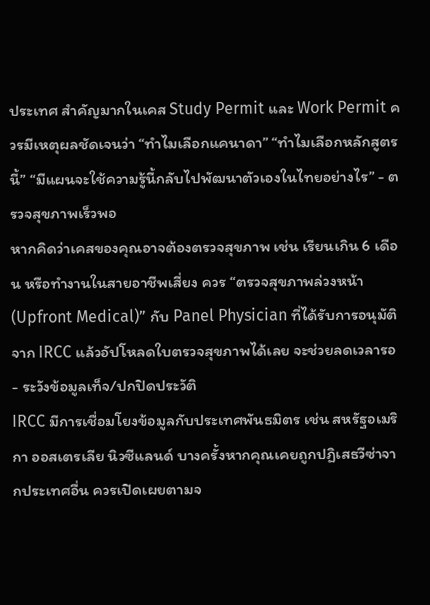ประเทศ สำคัญมากในเคส Study Permit และ Work Permit ควรมีเหตุผลชัดเจนว่า “ทำไมเลือกแคนาดา” “ทำไมเลือกหลักสูตรนี้” “มีแผนจะใช้ความรู้นี้กลับไปพัฒนาตัวเองในไทยอย่างไร” - ตรวจสุขภาพเร็วพอ
หากคิดว่าเคสของคุณอาจต้องตรวจสุขภาพ เช่น เรียนเกิน 6 เดือน หรือทำงานในสายอาชีพเสี่ยง ควร “ตรวจสุขภาพล่วงหน้า (Upfront Medical)” กับ Panel Physician ที่ได้รับการอนุมัติจาก IRCC แล้วอัปโหลดใบตรวจสุขภาพได้เลย จะช่วยลดเวลารอ - ระวังข้อมูลเท็จ/ปกปิดประวัติ
IRCC มีการเชื่อมโยงข้อมูลกับประเทศพันธมิตร เช่น สหรัฐอเมริกา ออสเตรเลีย นิวซีแลนด์ บางครั้งหากคุณเคยถูกปฏิเสธวีซ่าจากประเทศอื่น ควรเปิดเผยตามจ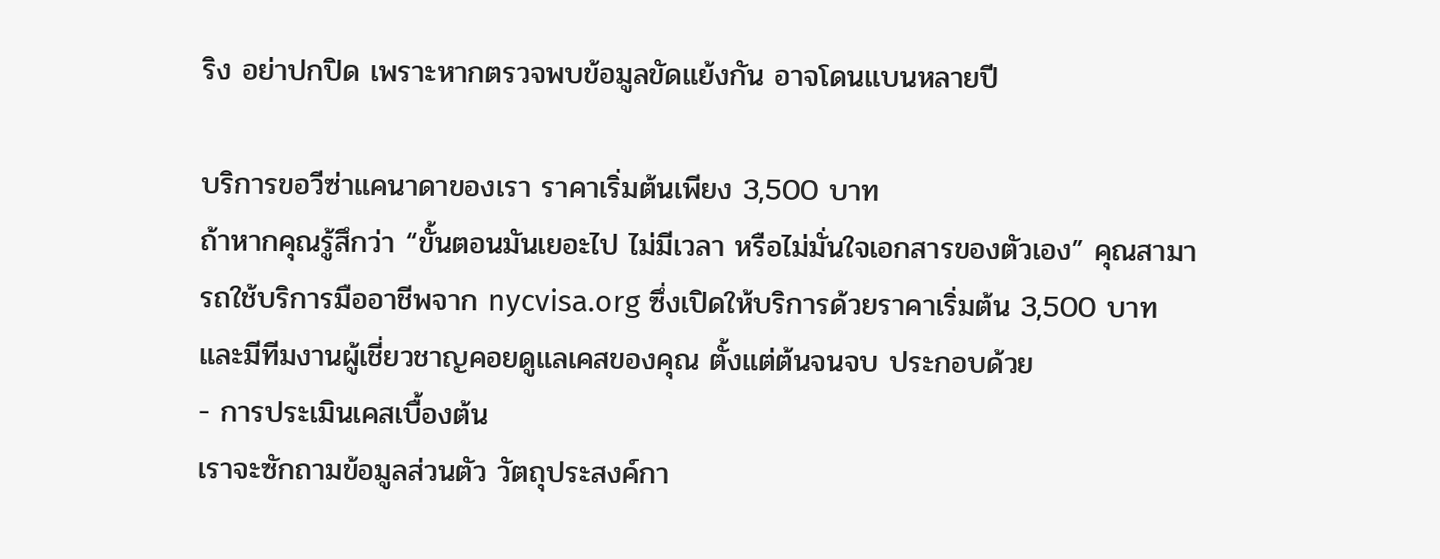ริง อย่าปกปิด เพราะหากตรวจพบข้อมูลขัดแย้งกัน อาจโดนแบนหลายปี

บริการขอวีซ่าแคนาดาของเรา ราคาเริ่มต้นเพียง 3,500 บาท
ถ้าหากคุณรู้สึกว่า “ขั้นตอนมันเยอะไป ไม่มีเวลา หรือไม่มั่นใจเอกสารของตัวเอง” คุณสามารถใช้บริการมืออาชีพจาก nycvisa.org ซึ่งเปิดให้บริการด้วยราคาเริ่มต้น 3,500 บาท และมีทีมงานผู้เชี่ยวชาญคอยดูแลเคสของคุณ ตั้งแต่ต้นจนจบ ประกอบด้วย
- การประเมินเคสเบื้องต้น
เราจะซักถามข้อมูลส่วนตัว วัตถุประสงค์กา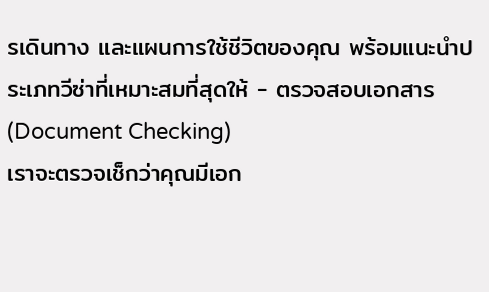รเดินทาง และแผนการใช้ชีวิตของคุณ พร้อมแนะนำประเภทวีซ่าที่เหมาะสมที่สุดให้ - ตรวจสอบเอกสาร (Document Checking)
เราจะตรวจเช็กว่าคุณมีเอก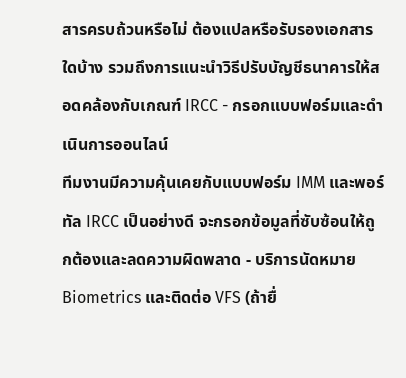สารครบถ้วนหรือไม่ ต้องแปลหรือรับรองเอกสารใดบ้าง รวมถึงการแนะนำวิธีปรับบัญชีธนาคารให้สอดคล้องกับเกณฑ์ IRCC - กรอกแบบฟอร์มและดำเนินการออนไลน์
ทีมงานมีความคุ้นเคยกับแบบฟอร์ม IMM และพอร์ทัล IRCC เป็นอย่างดี จะกรอกข้อมูลที่ซับซ้อนให้ถูกต้องและลดความผิดพลาด - บริการนัดหมาย Biometrics และติดต่อ VFS (ถ้ายื่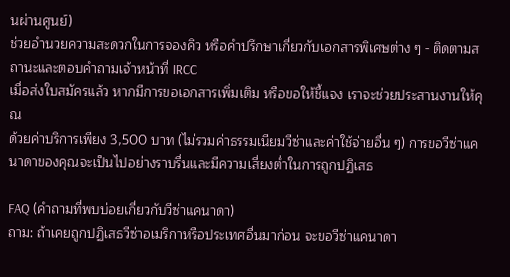นผ่านศูนย์)
ช่วยอำนวยความสะดวกในการจองคิว หรือคำปรึกษาเกี่ยวกับเอกสารพิเศษต่าง ๆ - ติดตามสถานะและตอบคำถามเจ้าหน้าที่ IRCC
เมื่อส่งใบสมัครแล้ว หากมีการขอเอกสารเพิ่มเติม หรือขอให้ชี้แจง เราจะช่วยประสานงานให้คุณ
ด้วยค่าบริการเพียง 3,500 บาท (ไม่รวมค่าธรรมเนียมวีซ่าและค่าใช้จ่ายอื่น ๆ) การขอวีซ่าแคนาดาของคุณจะเป็นไปอย่างราบรื่นและมีความเสี่ยงต่ำในการถูกปฏิเสธ

FAQ (คำถามที่พบบ่อยเกี่ยวกับวีซ่าแคนาดา)
ถาม: ถ้าเคยถูกปฏิเสธวีซ่าอเมริกาหรือประเทศอื่นมาก่อน จะขอวีซ่าแคนาดา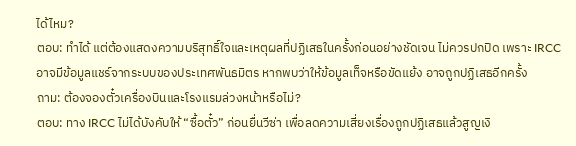ได้ไหม?
ตอบ: ทำได้ แต่ต้องแสดงความบริสุทธิ์ใจและเหตุผลที่ปฏิเสธในครั้งก่อนอย่างชัดเจน ไม่ควรปกปิด เพราะ IRCC อาจมีข้อมูลแชร์จากระบบของประเทศพันธมิตร หากพบว่าให้ข้อมูลเท็จหรือขัดแย้ง อาจถูกปฏิเสธอีกครั้ง
ถาม: ต้องจองตั๋วเครื่องบินและโรงแรมล่วงหน้าหรือไม่?
ตอบ: ทาง IRCC ไม่ได้บังคับให้ “ซื้อตั๋ว” ก่อนยื่นวีซ่า เพื่อลดความเสี่ยงเรื่องถูกปฏิเสธแล้วสูญเงิ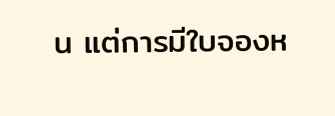น แต่การมีใบจองห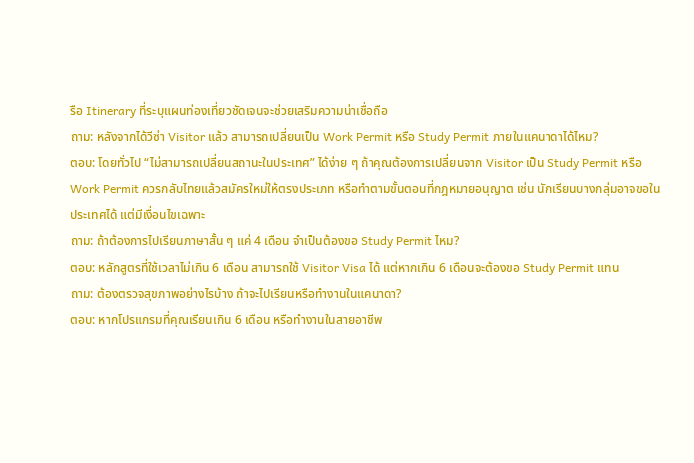รือ Itinerary ที่ระบุแผนท่องเที่ยวชัดเจนจะช่วยเสริมความน่าเชื่อถือ
ถาม: หลังจากได้วีซ่า Visitor แล้ว สามารถเปลี่ยนเป็น Work Permit หรือ Study Permit ภายในแคนาดาได้ไหม?
ตอบ: โดยทั่วไป “ไม่สามารถเปลี่ยนสถานะในประเทศ” ได้ง่าย ๆ ถ้าคุณต้องการเปลี่ยนจาก Visitor เป็น Study Permit หรือ Work Permit ควรกลับไทยแล้วสมัครใหม่ให้ตรงประเภท หรือทำตามขั้นตอนที่กฎหมายอนุญาต เช่น นักเรียนบางกลุ่มอาจขอในประเทศได้ แต่มีเงื่อนไขเฉพาะ
ถาม: ถ้าต้องการไปเรียนภาษาสั้น ๆ แค่ 4 เดือน จำเป็นต้องขอ Study Permit ไหม?
ตอบ: หลักสูตรที่ใช้เวลาไม่เกิน 6 เดือน สามารถใช้ Visitor Visa ได้ แต่หากเกิน 6 เดือนจะต้องขอ Study Permit แทน
ถาม: ต้องตรวจสุขภาพอย่างไรบ้าง ถ้าจะไปเรียนหรือทำงานในแคนาดา?
ตอบ: หากโปรแกรมที่คุณเรียนเกิน 6 เดือน หรือทำงานในสายอาชีพ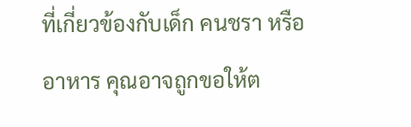ที่เกี่ยวข้องกับเด็ก คนชรา หรืออาหาร คุณอาจถูกขอให้ต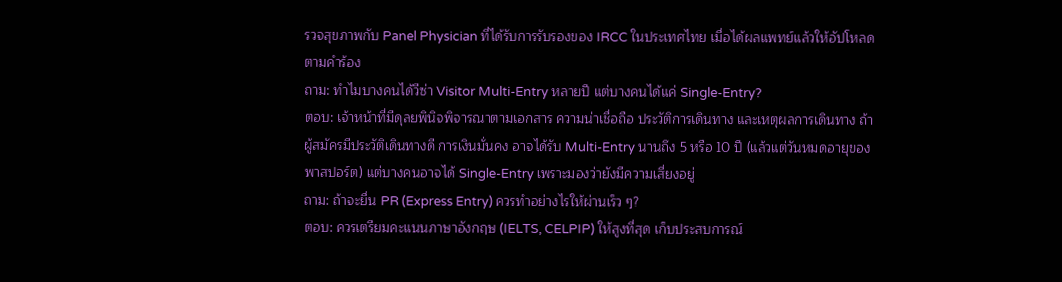รวจสุขภาพกับ Panel Physician ที่ได้รับการรับรองของ IRCC ในประเทศไทย เมื่อได้ผลแพทย์แล้วให้อัปโหลดตามคำร้อง
ถาม: ทำไมบางคนได้วีซ่า Visitor Multi-Entry หลายปี แต่บางคนได้แค่ Single-Entry?
ตอบ: เจ้าหน้าที่มีดุลยพินิจพิจารณาตามเอกสาร ความน่าเชื่อถือ ประวัติการเดินทาง และเหตุผลการเดินทาง ถ้าผู้สมัครมีประวัติเดินทางดี การเงินมั่นคง อาจได้รับ Multi-Entry นานถึง 5 หรือ 10 ปี (แล้วแต่วันหมดอายุของพาสปอร์ต) แต่บางคนอาจได้ Single-Entry เพราะมองว่ายังมีความเสี่ยงอยู่
ถาม: ถ้าจะยื่น PR (Express Entry) ควรทำอย่างไรให้ผ่านเร็ว ๆ?
ตอบ: ควรเตรียมคะแนนภาษาอังกฤษ (IELTS, CELPIP) ให้สูงที่สุด เก็บประสบการณ์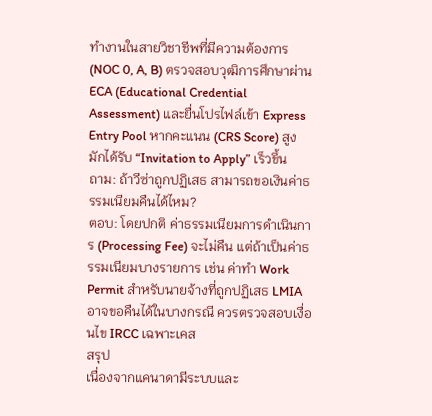ทำงานในสายวิชาชีพที่มีความต้องการ (NOC 0, A, B) ตรวจสอบวุฒิการศึกษาผ่าน ECA (Educational Credential Assessment) และยื่นโปรไฟล์เข้า Express Entry Pool หากคะแนน (CRS Score) สูง มักได้รับ “Invitation to Apply” เร็วขึ้น
ถาม: ถ้าวีซ่าถูกปฏิเสธ สามารถขอเงินค่าธรรมเนียมคืนได้ไหม?
ตอบ: โดยปกติ ค่าธรรมเนียมการดำเนินการ (Processing Fee) จะไม่คืน แต่ถ้าเป็นค่าธรรมเนียมบางรายการ เช่น ค่าทำ Work Permit สำหรับนายจ้างที่ถูกปฏิเสธ LMIA อาจขอคืนได้ในบางกรณี ควรตรวจสอบเงื่อนไข IRCC เฉพาะเคส
สรุป
เนื่องจากแคนาดามีระบบและ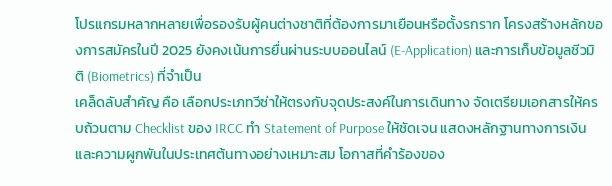โปรแกรมหลากหลายเพื่อรองรับผู้คนต่างชาติที่ต้องการมาเยือนหรือตั้งรกราก โครงสร้างหลักของการสมัครในปี 2025 ยังคงเน้นการยื่นผ่านระบบออนไลน์ (E-Application) และการเก็บข้อมูลชีวมิติ (Biometrics) ที่จำเป็น
เคล็ดลับสำคัญ คือ เลือกประเภทวีซ่าให้ตรงกับจุดประสงค์ในการเดินทาง จัดเตรียมเอกสารให้ครบถ้วนตาม Checklist ของ IRCC ทำ Statement of Purpose ให้ชัดเจน แสดงหลักฐานทางการเงินและความผูกพันในประเทศต้นทางอย่างเหมาะสม โอกาสที่คำร้องของ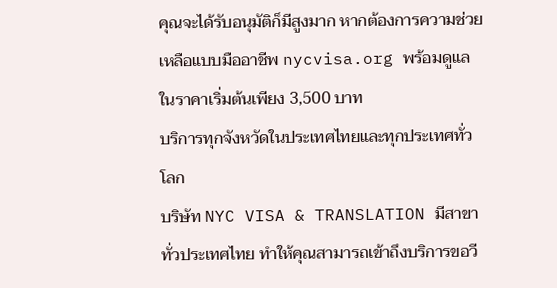คุณจะได้รับอนุมัติก็มีสูงมาก หากต้องการความช่วยเหลือแบบมืออาชีพ nycvisa.org พร้อมดูแลในราคาเริ่มต้นเพียง 3,500 บาท
บริการทุกจังหวัดในประเทศไทยและทุกประเทศทั่วโลก
บริษัท NYC VISA & TRANSLATION มีสาขาทั่วประเทศไทย ทำให้คุณสามารถเข้าถึงบริการขอวี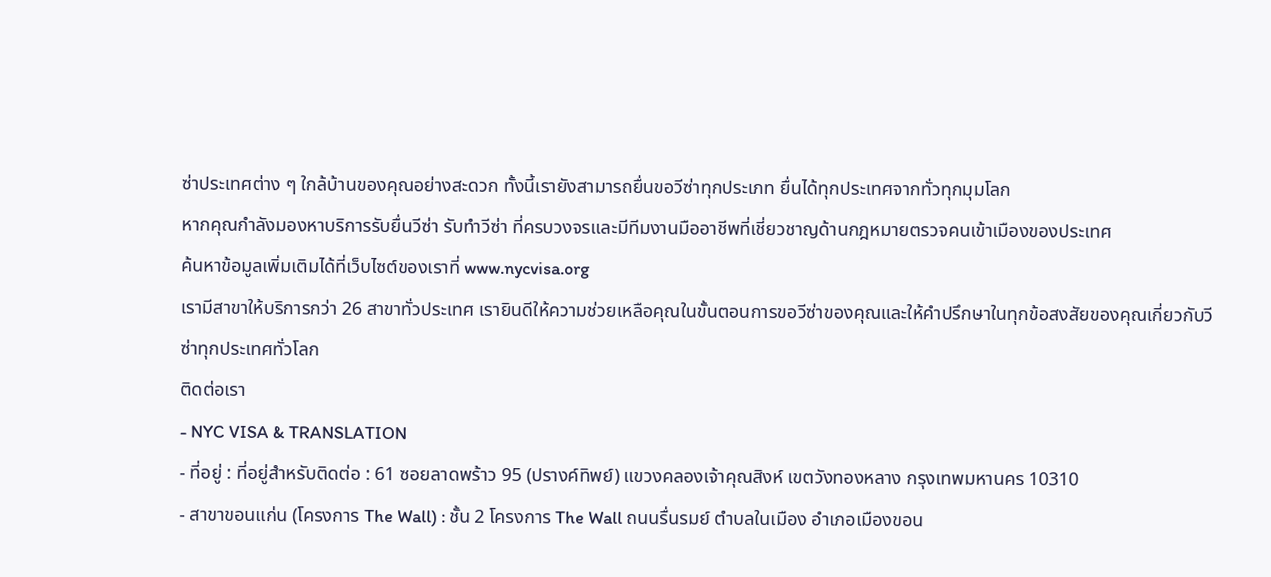ซ่าประเทศต่าง ๆ ใกล้บ้านของคุณอย่างสะดวก ทั้งนี้เรายังสามารถยื่นขอวีซ่าทุกประเภท ยื่นได้ทุกประเทศจากทั่วทุกมุมโลก
หากคุณกำลังมองหาบริการรับยื่นวีซ่า รับทำวีซ่า ที่ครบวงจรและมีทีมงานมืออาชีพที่เชี่ยวชาญด้านกฎหมายตรวจคนเข้าเมืองของประเทศ
ค้นหาข้อมูลเพิ่มเติมได้ที่เว็บไซต์ของเราที่ www.nycvisa.org
เรามีสาขาให้บริการกว่า 26 สาขาทั่วประเทศ เรายินดีให้ความช่วยเหลือคุณในขั้นตอนการขอวีซ่าของคุณและให้คำปรึกษาในทุกข้อสงสัยของคุณเกี่ยวกับวีซ่าทุกประเทศทั่วโลก
ติดต่อเรา
- NYC VISA & TRANSLATION
- ที่อยู่ : ที่อยู่สำหรับติดต่อ : 61 ซอยลาดพร้าว 95 (ปรางค์ทิพย์) แขวงคลองเจ้าคุณสิงห์ เขตวังทองหลาง กรุงเทพมหานคร 10310
- สาขาขอนแก่น (โครงการ The Wall) : ชั้น 2 โครงการ The Wall ถนนรื่นรมย์ ตำบลในเมือง อำเภอเมืองขอน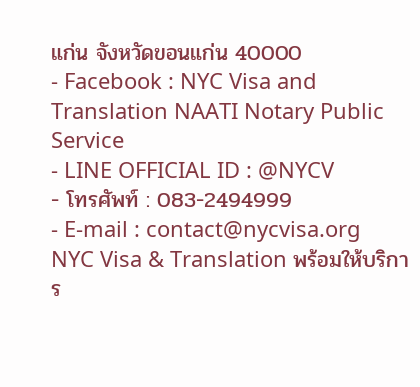แก่น จังหวัดขอนแก่น 40000
- Facebook : NYC Visa and Translation NAATI Notary Public Service
- LINE OFFICIAL ID : @NYCV
- โทรศัพท์ : 083-2494999
- E-mail : contact@nycvisa.org
NYC Visa & Translation พร้อมให้บริการ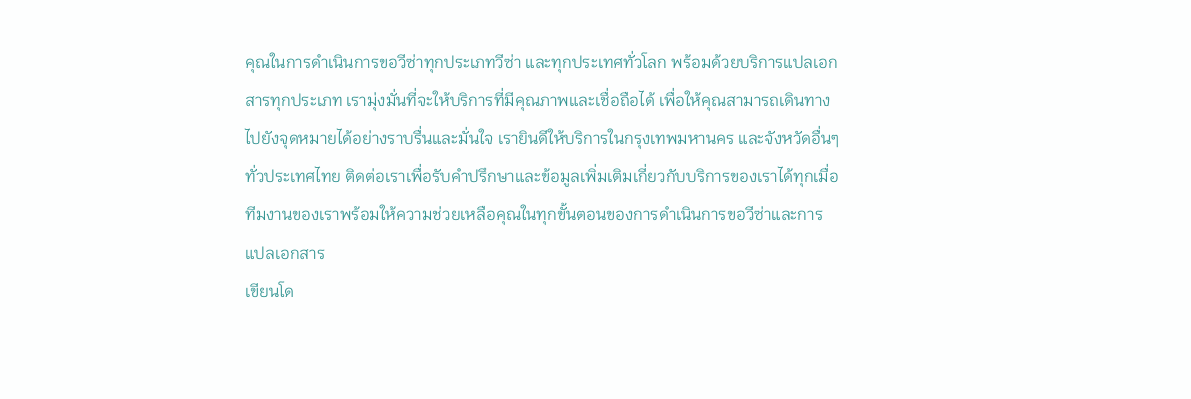คุณในการดำเนินการขอวีซ่าทุกประเภทวีซ่า และทุกประเทศทั่วโลก พร้อมด้วยบริการแปลเอกสารทุกประเภท เรามุ่งมั่นที่จะให้บริการที่มีคุณภาพและเชื่อถือได้ เพื่อให้คุณสามารถเดินทางไปยังจุดหมายได้อย่างราบรื่นและมั่นใจ เรายินดีให้บริการในกรุงเทพมหานคร และจังหวัดอื่นๆ ทั่วประเทศไทย ติดต่อเราเพื่อรับคำปรึกษาและข้อมูลเพิ่มเติมเกี่ยวกับบริการของเราได้ทุกเมื่อ ทีมงานของเราพร้อมให้ความช่วยเหลือคุณในทุกขั้นตอนของการดำเนินการขอวีซ่าและการแปลเอกสาร
เขียนโด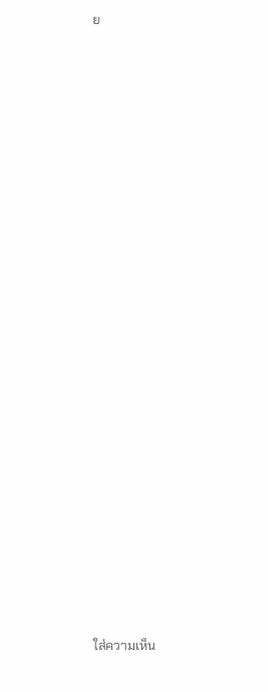ย






























ใส่ความเห็น